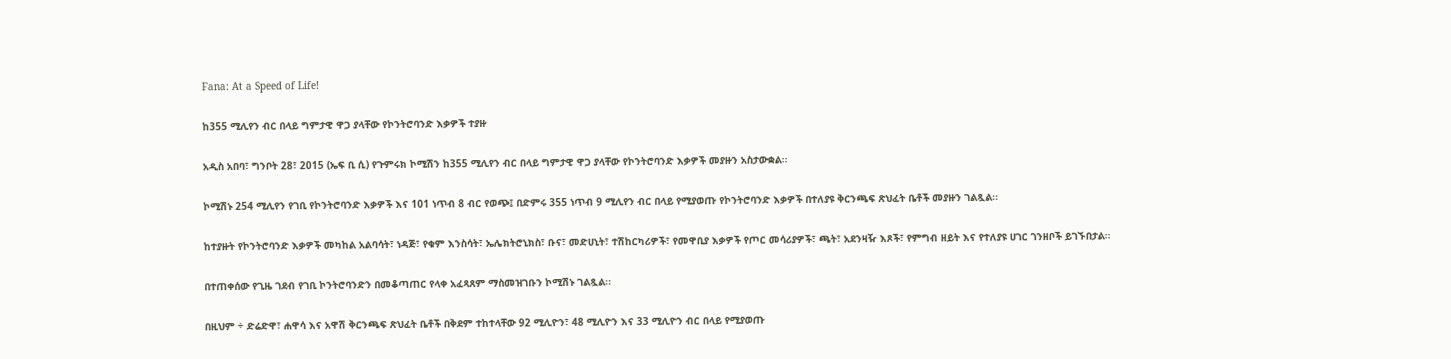Fana: At a Speed of Life!

ከ355 ሚሊየን ብር በላይ ግምታዊ ዋጋ ያላቸው የኮንትሮባንድ እቃዎች ተያዙ

አዲስ አበባ፣ ግንቦት 28፣ 2015 (ኤፍ ቢ ሲ) የጉምሩክ ኮሚሽን ከ355 ሚሊየን ብር በላይ ግምታዊ ዋጋ ያላቸው የኮንትሮባንድ እቃዎች መያዙን አስታውቋል፡፡

ኮሚሽኑ 254 ሚሊየን የገቢ የኮንትሮባንድ እቃዎች እና 101 ነጥብ 8 ብር የወጭ፤ በድምሩ 355 ነጥብ 9 ሚሊየን ብር በላይ የሚያወጡ የኮንትሮባንድ እቃዎች በተለያዩ ቅርንጫፍ ጽህፈት ቤቶች መያዙን ገልጿል፡፡

ከተያዙት የኮንትሮባንድ እቃዎች መካከል አልባሳት፣ ነዳጅ፣ የቁም እንስሳት፣ ኤሌክትሮኒክስ፣ ቡና፣ መድሀኒት፣ ተሽከርካሪዎች፣ የመዋቢያ እቃዎች የጦር መሳሪያዎች፣ ጫት፣ አደንዛዥ እጾች፣ የምግብ ዘይት እና የተለያዩ ሀገር ገንዘቦች ይገኙበታል፡፡

በተጠቀሰው የጊዜ ገደብ የገቢ ኮንትሮባንድን በመቆጣጠር የላቀ አፈጻጸም ማስመዝገቡን ኮሚሽኑ ገልጿል፡፡

በዚህም ÷ ድሬድዋ፣ ሐዋሳ እና አዋሽ ቅርንጫፍ ጽህፈት ቤቶች በቅደም ተከተላቸው 92 ሚሊዮን፣ 48 ሚሊዮን እና 33 ሚሊዮን ብር በላይ የሚያወጡ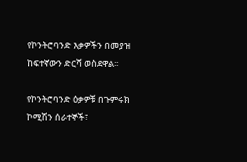የኮንትሮባንድ እቃዎችን በመያዝ ከፍተኛውን ድርሻ ወስደዋል፡፡

የኮንትሮባንድ ዕቃዎቹ በጉምሩክ ኮሚሽን ሰራተኞች፣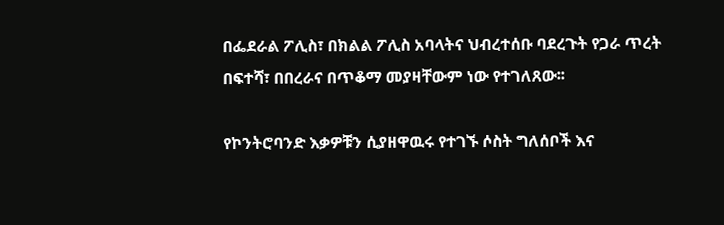በፌደራል ፖሊስ፣ በክልል ፖሊስ አባላትና ህብረተሰቡ ባደረጉት የጋራ ጥረት በፍተሻ፣ በበረራና በጥቆማ መያዛቸውም ነው የተገለጸው፡፡

የኮንትሮባንድ እቃዎቹን ሲያዘዋዉሩ የተገኙ ሶስት ግለሰቦች እና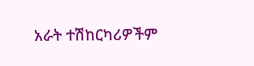አራት ተሽከርካሪዎችም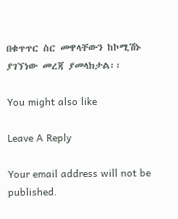በቁጥጥር ስር መዋላቸውን ከኮሚሽኑ ያገኘነው መረጃ ያመላክታል፡፡

You might also like

Leave A Reply

Your email address will not be published.